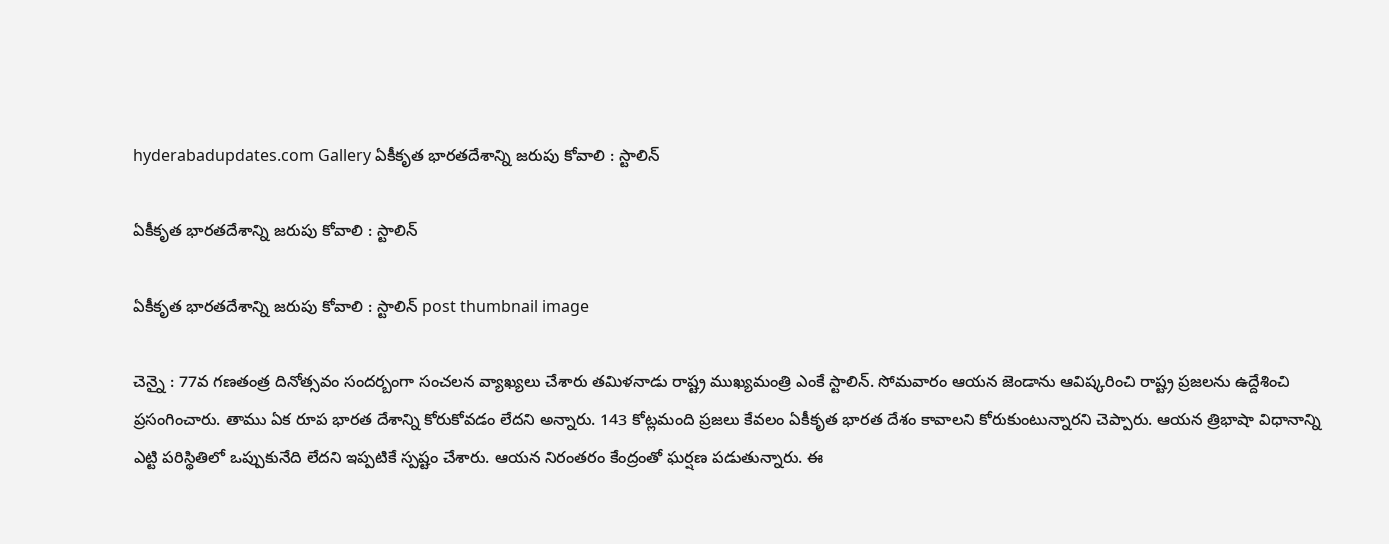hyderabadupdates.com Gallery ఏకీకృత భారతదేశాన్ని జరుపు కోవాలి : స్టాలిన్

ఏకీకృత భారతదేశాన్ని జరుపు కోవాలి : స్టాలిన్

ఏకీకృత భారతదేశాన్ని జరుపు కోవాలి : స్టాలిన్ post thumbnail image

చెన్నై : 77వ గ‌ణ‌తంత్ర దినోత్స‌వం సంద‌ర్బంగా సంచ‌ల‌న వ్యాఖ్య‌లు చేశారు త‌మిళ‌నాడు రాష్ట్ర ముఖ్య‌మంత్రి ఎంకే స్టాలిన్. సోమ‌వారం ఆయ‌న జెండాను ఆవిష్క‌రించి రాష్ట్ర ప్ర‌జ‌ల‌ను ఉద్దేశించి ప్ర‌సంగించారు. తాము ఏక రూప భార‌త దేశాన్ని కోరుకోవ‌డం లేద‌ని అన్నారు. 143 కోట్ల‌మంది ప్ర‌జ‌లు కేవ‌లం ఏకీకృత భార‌త దేశం కావాల‌ని కోరుకుంటున్నార‌ని చెప్పారు. ఆయ‌న త్రిభాషా విధానాన్ని ఎట్టి ప‌రిస్థితిలో ఒప్పుకునేది లేద‌ని ఇప్ప‌టికే స్ప‌ష్టం చేశారు. ఆయ‌న నిరంత‌రం కేంద్రంతో ఘ‌ర్ష‌ణ ప‌డుతున్నారు. ఈ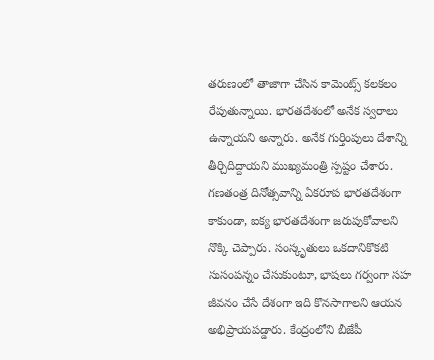త‌రుణంలో తాజాగా చేసిన కామెంట్స్ క‌ల‌క‌లం రేపుతున్నాయి. భారతదేశంలో అనేక స్వరాలు ఉన్నాయని అన్నారు. అనేక గుర్తింపులు దేశాన్ని తీర్చిదిద్దాయని ముఖ్యమంత్రి స్ప‌ష్టం చేశారు.
గణతంత్ర దినోత్సవాన్ని ఏకరూప భారతదేశంగా కాకుండా, ఐక్య భారతదేశంగా జరుపుకోవాలని నొక్కి చెప్పారు. సంస్కృతులు ఒకదానికొకటి సుసంపన్నం చేసుకుంటూ, భాషలు గర్వంగా సహ జీవనం చేసే దేశంగా ఇది కొనసాగాలని ఆయన అభిప్రాయ‌ప‌డ్డారు. కేంద్రంలోని బీజేపీ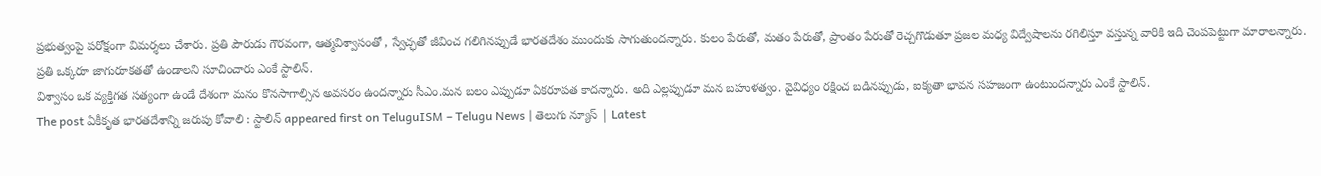ప్రభుత్వంపై పరోక్షంగా విమర్శలు చేశారు. ప్రతి పౌరుడు గౌరవంగా, ఆత్మవిశ్వాసంతో , స్వేచ్ఛతో జీవించ గలిగినప్పుడే భారతదేశం ముందుకు సాగుతుంద‌న్నారు. కులం పేరుతో, మ‌తం పేరుతో, ప్రాంతం పేరుతో రెచ్చ‌గొడుతూ ప్ర‌జ‌ల మ‌ధ్య విద్వేషాల‌ను ర‌గిలిస్తూ వ‌స్తున్న వారికి ఇది చెంప‌పెట్టుగా మారాల‌న్నారు. ప్ర‌తి ఒక్క‌రూ జాగురూక‌త‌తో ఉండాల‌ని సూచించారు ఎంకే స్టాలిన్.
విశ్వాసం ఒక వ్యక్తిగత సత్యంగా ఉండే దేశంగా మనం కొనసాగాల్సిన అవస‌రం ఉంద‌న్నారు సీఎం.మన బలం ఎప్పుడూ ఏకరూపత కాదన్నారు. అది ఎల్లప్పుడూ మన బహుళత్వం. వైవిధ్యం రక్షించ బడినప్పుడు, ఐక్యతా భావన సహజంగా ఉంటుంద‌న్నారు ఎంకే స్టాలిన్.
The post ఏకీకృత భారతదేశాన్ని జరుపు కోవాలి : స్టాలిన్ appeared first on TeluguISM – Telugu News | తెలుగు న్యూస్ | Latest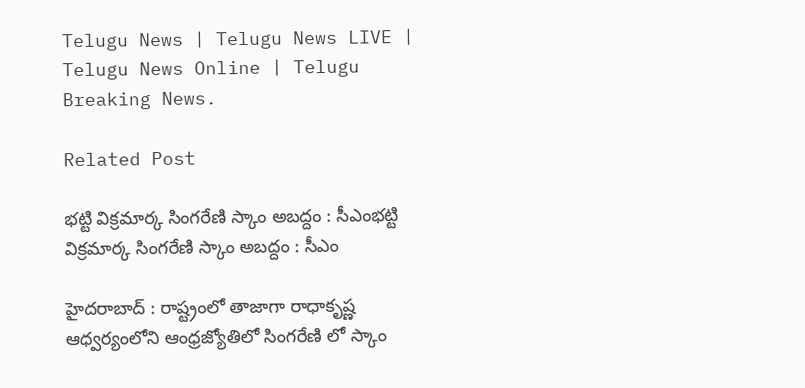Telugu News | Telugu News LIVE | Telugu News Online | Telugu Breaking News.

Related Post

భ‌ట్టి విక్ర‌మార్క సింగ‌రేణి స్కాం అబ‌ద్దం : సీఎంభ‌ట్టి విక్ర‌మార్క సింగ‌రేణి స్కాం అబ‌ద్దం : సీఎం

హైద‌రాబాద్ : రాష్ట్రంలో తాజాగా రాధాకృష్ణ ఆధ్వ‌ర్యంలోని ఆంధ్ర‌జ్యోతిలో సింగ‌రేణి లో స్కాం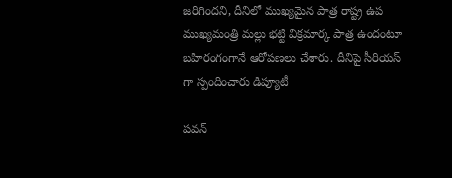జ‌రిగింద‌ని, దీనిలో ముఖ్య‌మైన పాత్ర రాష్ట్ర ఉప ముఖ్య‌మంత్రి మ‌ల్లు భ‌ట్టి విక్ర‌మార్క పాత్ర ఉందంటూ బ‌హిరంగంగానే ఆరోప‌ణ‌లు చేశారు. దీనిపై సీరియ‌స్ గా స్పందించారు డిప్యూటీ

ప‌వ‌న్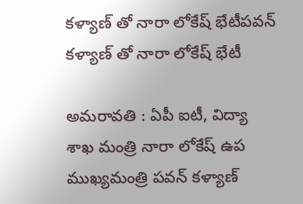క‌ళ్యాణ్ తో నారా లోకేష్ భేటీప‌వ‌న్ క‌ళ్యాణ్ తో నారా లోకేష్ భేటీ

అమ‌రావ‌తి : ఏపీ ఐటీ, విద్యా శాఖ మంత్రి నారా లోకేష్ ఉప ముఖ్య‌మంత్రి ప‌వ‌న్ క‌ళ్యాణ్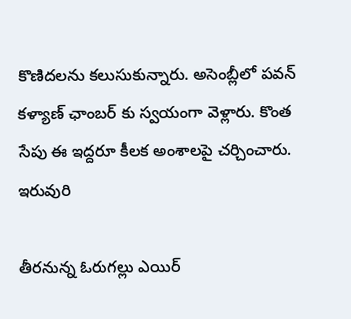కొణిద‌ల‌ను క‌లుసుకున్నారు. అసెంబ్లీలో ప‌వ‌న్ క‌ళ్యాణ్ ఛాంబ‌ర్ కు స్వ‌యంగా వెళ్లారు. కొంత సేపు ఈ ఇద్ద‌రూ కీల‌క అంశాల‌పై చ‌ర్చించారు. ఇరువురి

తీర‌నున్న ఓరుగల్లు ఎయిర్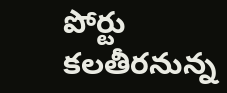పోర్టు క‌లతీర‌నున్న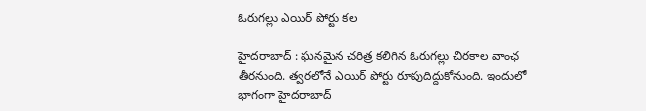ఓరుగల్లు ఎయిర్ పోర్టు క‌ల

హైద‌రాబాద్ : ఘ‌న‌మైన చ‌రిత్ర క‌లిగిన ఓరుగ‌ల్లు చిర‌కాల వాంఛ తీర‌నుంది. త్వ‌ర‌లోనే ఎయిర్ పోర్టు రూపుదిద్దుకోనుంది. ఇందులో భాగంగా హైదరాబాద్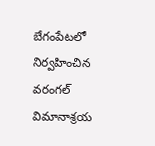బేగంపేటలో నిర్వహించిన వరంగల్ విమానాశ్రయ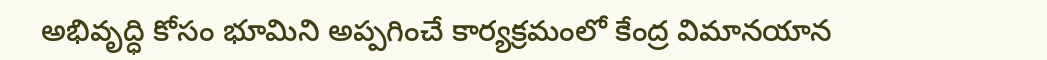అభివృద్ధి కోసం భూమిని అప్పగించే కార్యక్రమంలో కేంద్ర విమానయాన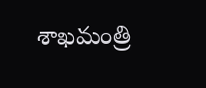శాఖమంత్రి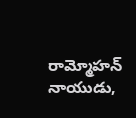రామ్మోహన్ నాయుడు,